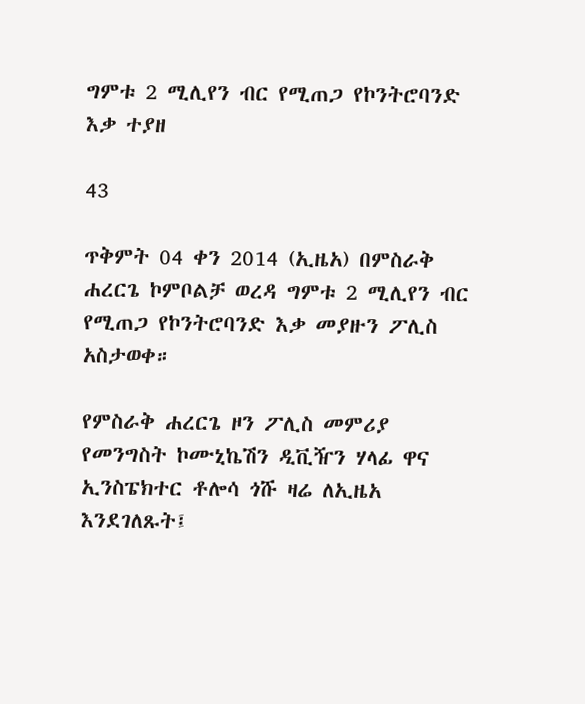ግምቱ 2 ሚሊየን ብር የሚጠጋ የኮንትሮባንድ እቃ ተያዘ

43

ጥቅምት 04 ቀን 2014 (ኢዜአ) በምስራቅ ሐረርጌ ኮምቦልቻ ወረዳ ግምቱ 2 ሚሊየን ብር የሚጠጋ የኮንትሮባንድ እቃ መያዙን ፖሊስ አስታወቀ።

የምስራቅ ሐረርጌ ዞን ፖሊስ መምሪያ የመንግስት ኮሙኒኬሽን ዲቪዥን ሃላፊ ዋና ኢንስፔክተር ቶሎሳ ጎሹ ዛሬ ለኢዜአ እንደገለጹት፤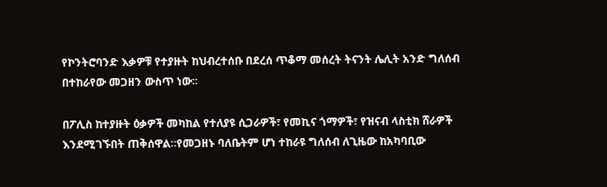የኮንትሮባንድ እቃዎቹ የተያዙት ከህብረተሰቡ በደረሰ ጥቆማ መሰረት ትናንት ሌሊት አንድ ግለሰብ በተከራየው መጋዘን ውስጥ ነው።

በፖሊስ ከተያዙት ዕቃዎች መካከል የተለያዩ ሲጋራዎች፣ የመኪና ጎማዎች፣ የዝናብ ላስቲክ ሸራዎች እንደሚገኙበት ጠቅሰዋል።የመጋዘኑ ባለቤትም ሆነ ተከራዩ ግለሰብ ለጊዜው ከአካባቢው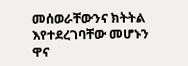መሰወራቸውንና ክትትል እየተደረገባቸው መሆኑን ዋና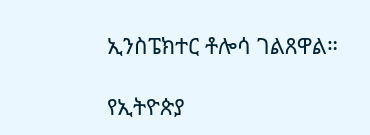ኢንስፔክተር ቶሎሳ ገልጸዋል።

የኢትዮጵያ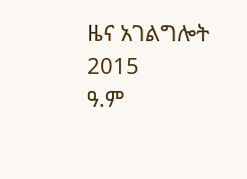ዜና አገልግሎት
2015
ዓ.ም